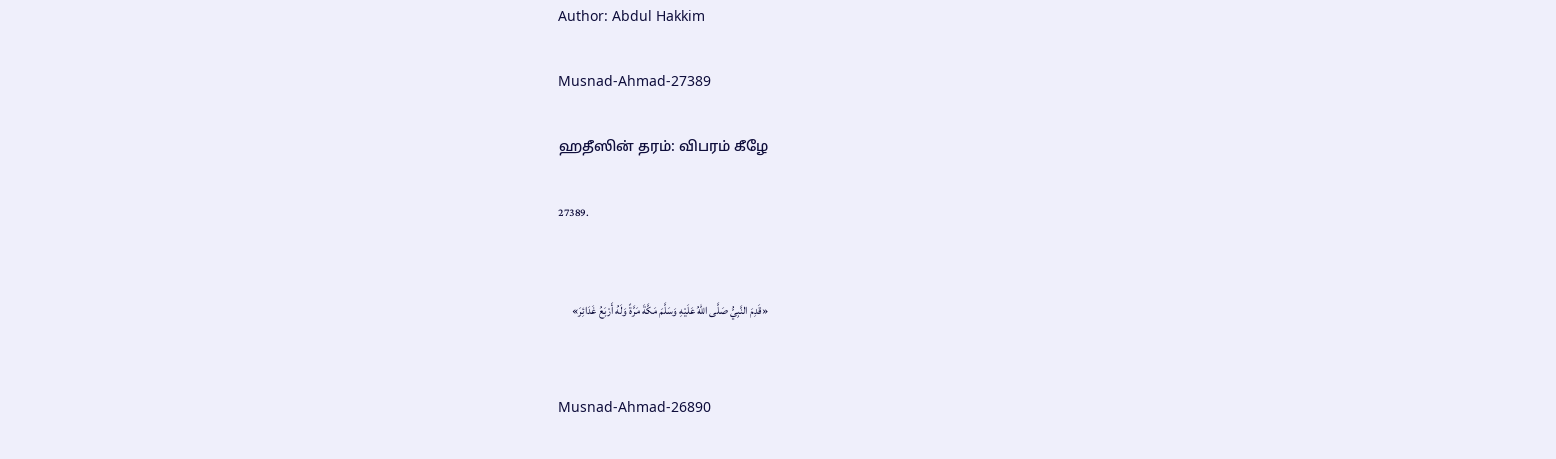Author: Abdul Hakkim

Musnad-Ahmad-27389

ஹதீஸின் தரம்: விபரம் கீழே

27389.


«قَدِمَ النَّبِيُّ صَلَّى اللهُ عَلَيْهِ وَسَلَّمَ مَكَّةَ مَرَّةً وَلَهُ أَرْبَعُ غَدَائِرَ»


Musnad-Ahmad-26890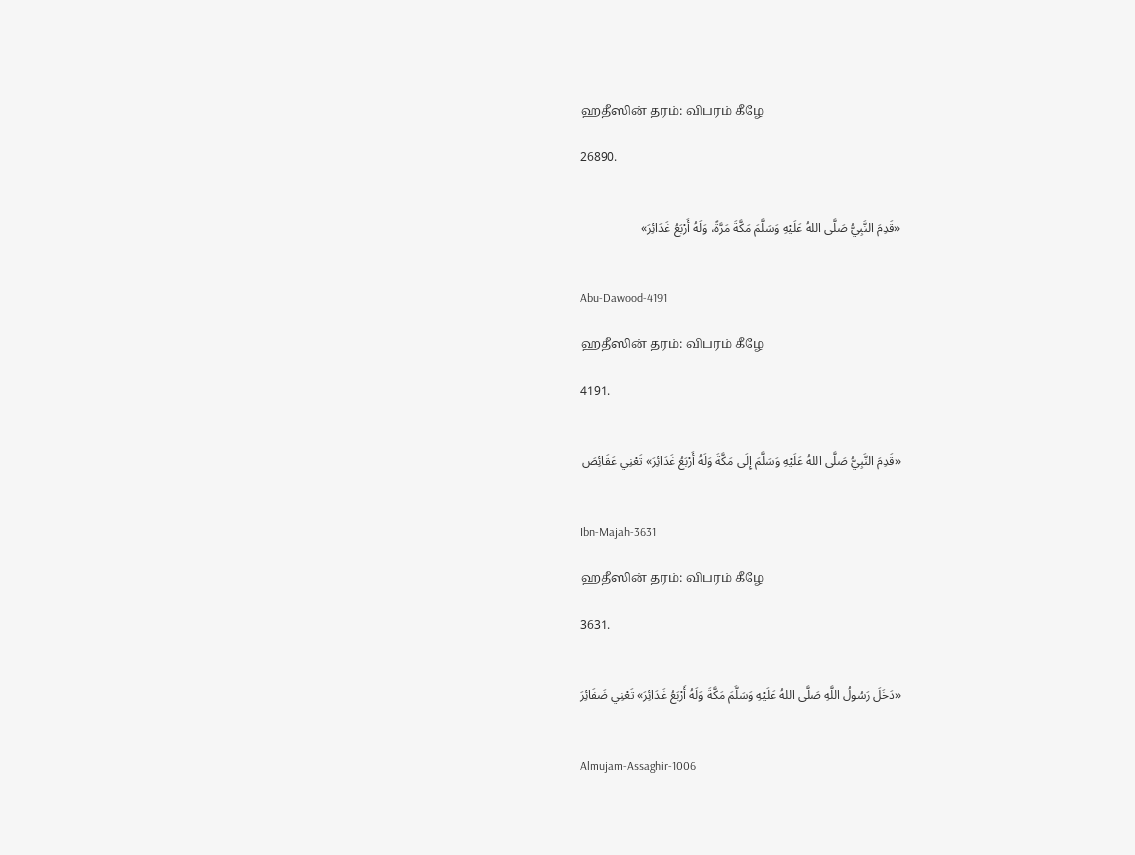ஹதீஸின் தரம்: விபரம் கீழே

26890.


«قَدِمَ النَّبِيُّ صَلَّى اللهُ عَلَيْهِ وَسَلَّمَ مَكَّةَ مَرَّةً، وَلَهُ أَرْبَعُ غَدَائِرَ»


Abu-Dawood-4191

ஹதீஸின் தரம்: விபரம் கீழே

4191.


«قَدِمَ النَّبِيُّ صَلَّى اللهُ عَلَيْهِ وَسَلَّمَ إِلَى مَكَّةَ وَلَهُ أَرْبَعُ غَدَائِرَ» تَعْنِي عَقَائِصَ


Ibn-Majah-3631

ஹதீஸின் தரம்: விபரம் கீழே

3631.


«دَخَلَ رَسُولُ اللَّهِ صَلَّى اللهُ عَلَيْهِ وَسَلَّمَ مَكَّةَ وَلَهُ أَرْبَعُ غَدَائِرَ» تَعْنِي ضَفَائِرَ


Almujam-Assaghir-1006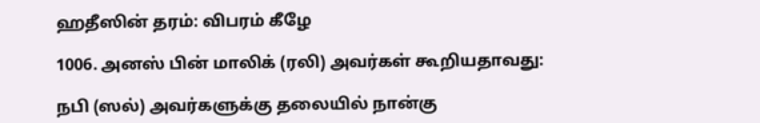ஹதீஸின் தரம்: விபரம் கீழே

1006. அனஸ் பின் மாலிக் (ரலி) அவர்கள் கூறியதாவது:

நபி (ஸல்) அவர்களுக்கு தலையில் நான்கு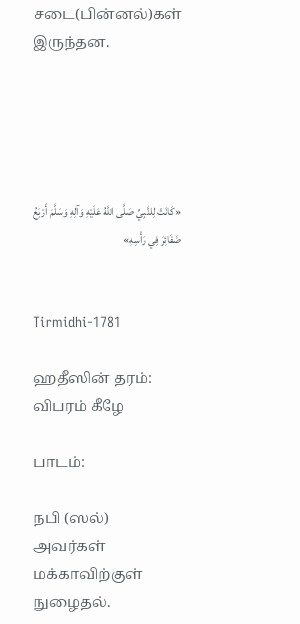சடை(பின்னல்)கள் இருந்தன.





«كَانَتْ لِلنَّبِيِّ صَلَّى اللَّهُ عَلَيْهِ وَآلِهِ وَسَلَّمَ أَرْبَعُ ضَفَائِرَ فِي رَأْسِهِ»


Tirmidhi-1781

ஹதீஸின் தரம்: விபரம் கீழே

பாடம்:

நபி (ஸல்) அவர்கள் மக்காவிற்குள் நுழைதல்.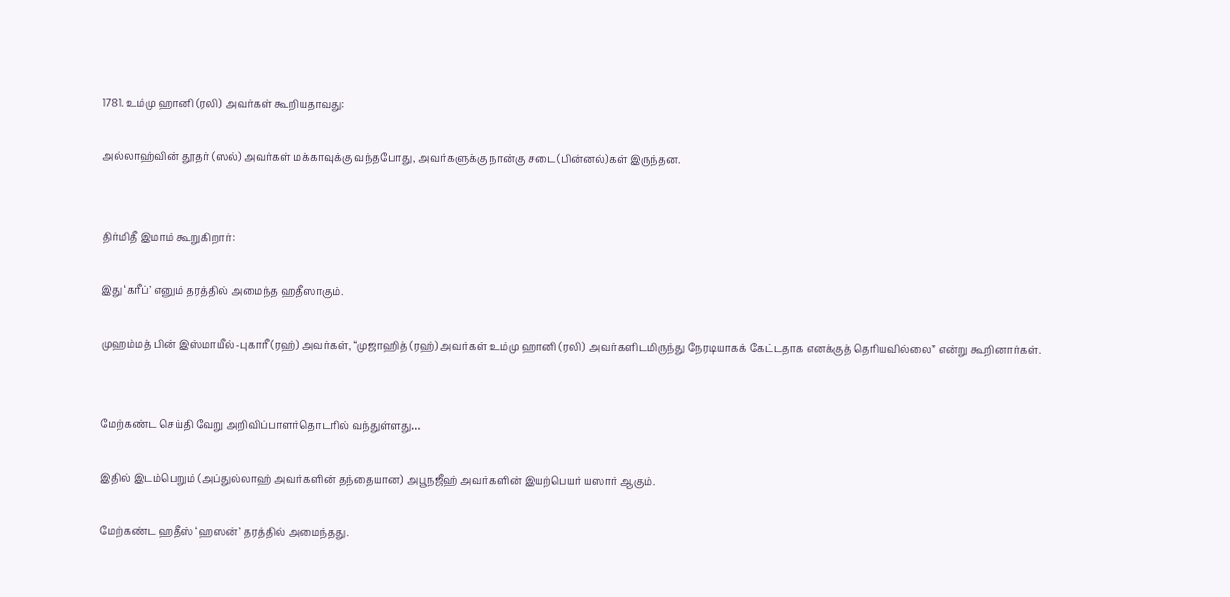1781. உம்மு ஹானி (ரலி) அவர்கள் கூறியதாவது:

அல்லாஹ்வின் தூதர் (ஸல்) அவர்கள் மக்காவுக்கு வந்தபோது, அவர்களுக்கு நான்கு சடை(பின்னல்)கள் இருந்தன.


திர்மிதீ இமாம் கூறுகிறார்:

இது ‘கரீப்’ எனும் தரத்தில் அமைந்த ஹதீஸாகும்.

முஹம்மத் பின் இஸ்மாயீல்-புகாரீ (ரஹ்) அவர்கள், “முஜாஹித் (ரஹ்) அவர்கள் உம்மு ஹானி (ரலி) அவர்களிடமிருந்து நேரடியாகக் கேட்டதாக எனக்குத் தெரியவில்லை” என்று கூறினார்கள்.


மேற்கண்ட செய்தி வேறு அறிவிப்பாளர்தொடரில் வந்துள்ளது…

இதில் இடம்பெறும் (அப்துல்லாஹ் அவர்களின் தந்தையான) அபூநஜீஹ் அவர்களின் இயற்பெயர் யஸார் ஆகும்.

மேற்கண்ட ஹதீஸ் ‘ஹஸன்’ தரத்தில் அமைந்தது.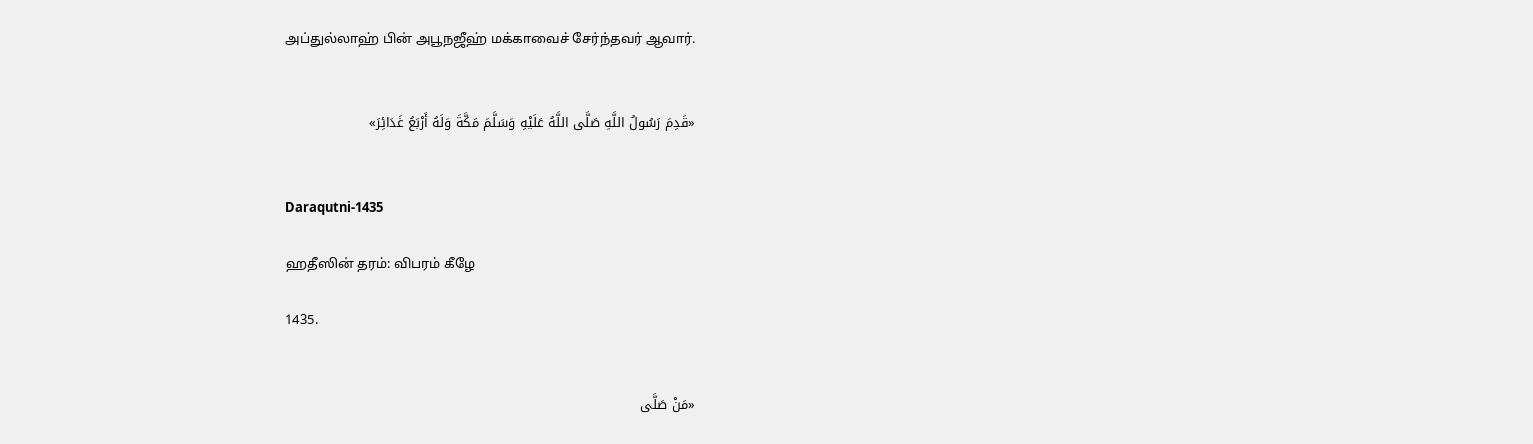அப்துல்லாஹ் பின் அபூநஜீஹ் மக்காவைச் சேர்ந்தவர் ஆவார்.


«قَدِمَ رَسُولُ اللَّهِ صَلَّى اللَّهُ عَلَيْهِ وَسَلَّمَ مَكَّةَ وَلَهُ أَرْبَعُ غَدَائِرَ»


Daraqutni-1435

ஹதீஸின் தரம்: விபரம் கீழே

1435.


«مَنْ صَلَّى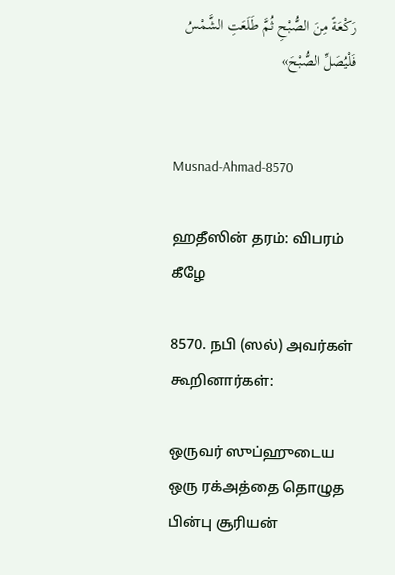رَكْعَةً مِنَ الصُّبْحِ ثُمَّ طَلَعَتِ الشَّمْسُ فَلْيُصَلِّ الصُّبْحَ»


Musnad-Ahmad-8570

ஹதீஸின் தரம்: விபரம் கீழே

8570. நபி (ஸல்) அவர்கள் கூறினார்கள்:

ஒருவர் ஸுப்ஹுடைய ஒரு ரக்அத்தை தொழுத பின்பு சூரியன்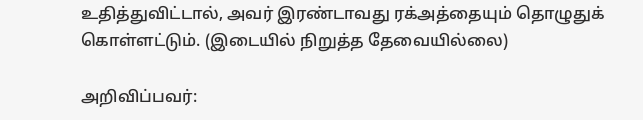உதித்துவிட்டால், அவர் இரண்டாவது ரக்அத்தையும் தொழுதுக் கொள்ளட்டும். (இடையில் நிறுத்த தேவையில்லை)

அறிவிப்பவர்: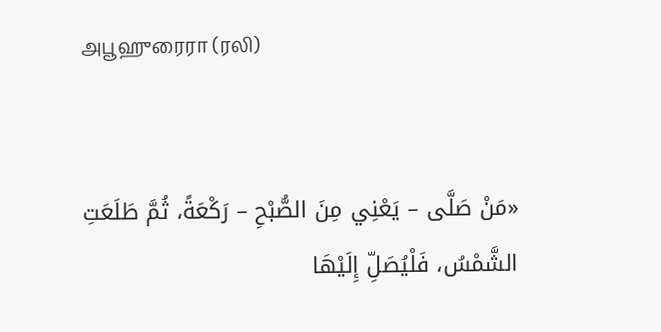அபூஹுரைரா (ரலி)


«مَنْ صَلَّى – يَعْنِي مِنَ الصُّبْحِ – رَكْعَةً، ثُمَّ طَلَعَتِ الشَّمْسُ، فَلْيُصَلِّ إِلَيْهَا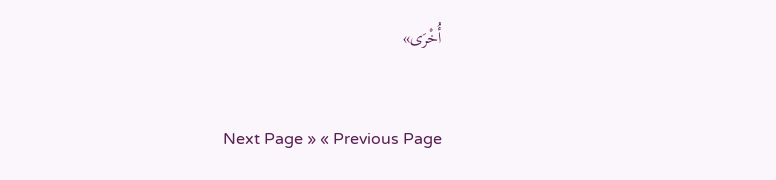أُخْرَى»


Next Page » « Previous Page